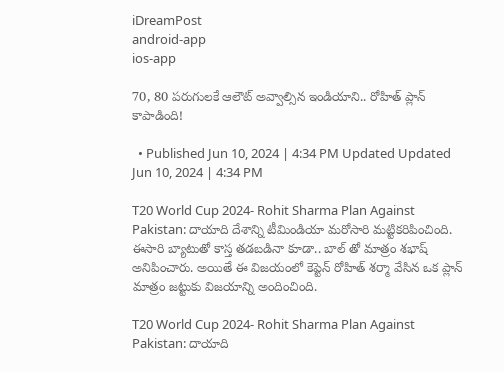iDreamPost
android-app
ios-app

70, 80 పరుగులకే ఆలౌట్ అవ్వాల్సిన ఇండియాని.. రోహిత్ ప్లాన్ కాపాడింది!

  • Published Jun 10, 2024 | 4:34 PM Updated Updated Jun 10, 2024 | 4:34 PM

T20 World Cup 2024- Rohit Sharma Plan Against Pakistan: దాయాది దేశాన్ని టీమిండియా మరోసారి మట్టికరిపించింది. ఈసారి బ్యాటుతో కాస్త తడబడినా కూడా.. బాల్ తో మాత్రం శభాష్ అనిపించారు. అయితే ఈ విజయంలో కెప్టెన్ రోహిత్ శర్మా వేసిన ఒక ప్లాన్ మాత్రం జట్టుకు విజయాన్ని అందించింది.

T20 World Cup 2024- Rohit Sharma Plan Against Pakistan: దాయాది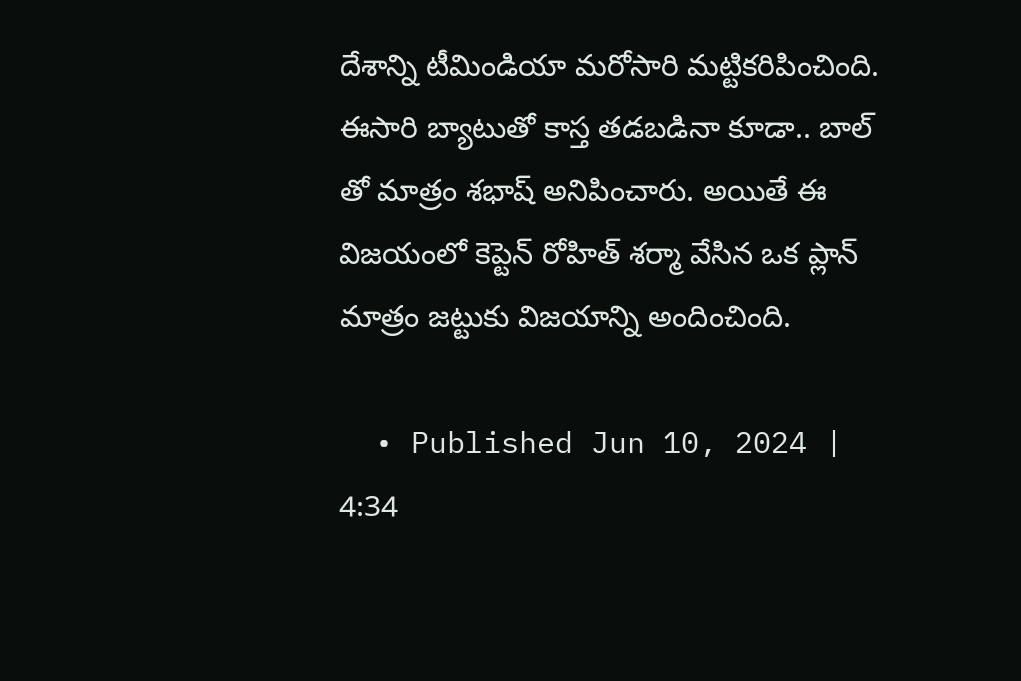దేశాన్ని టీమిండియా మరోసారి మట్టికరిపించింది. ఈసారి బ్యాటుతో కాస్త తడబడినా కూడా.. బాల్ తో మాత్రం శభాష్ అనిపించారు. అయితే ఈ విజయంలో కెప్టెన్ రోహిత్ శర్మా వేసిన ఒక ప్లాన్ మాత్రం జట్టుకు విజయాన్ని అందించింది.

  • Published Jun 10, 2024 | 4:34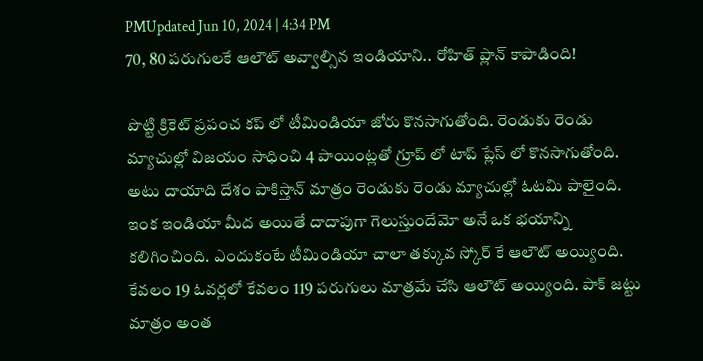PMUpdated Jun 10, 2024 | 4:34 PM
70, 80 పరుగులకే ఆలౌట్ అవ్వాల్సిన ఇండియాని.. రోహిత్ ప్లాన్ కాపాడింది!

పొట్టి క్రికెట్ ప్రపంచ కప్ లో టీమిండియా జోరు కొనసాగుతోంది. రెండుకు రెండు మ్యాచుల్లో విజయం సాధించి 4 పాయింట్లతో గ్రూప్ లో టాప్ ప్లేస్ లో కొనసాగుతోంది. అటు దాయాది దేశం పాకిస్తాన్ మాత్రం రెండుకు రెండు మ్యాచుల్లో ఓటమి పాలైంది. ఇంక ఇండియా మీద అయితే దాదాపుగా గెలుస్తుందేమో అనే ఒక భయాన్ని కలిగించింది. ఎందుకంటే టీమిండియా చాలా తక్కువ స్కోర్ కే ఆలౌట్ అయ్యింది. కేవలం 19 ఓవర్లలో కేవలం 119 పరుగులు మాత్రమే చేసి ఆలౌట్ అయ్యింది. పాక్ జట్టు మాత్రం అంత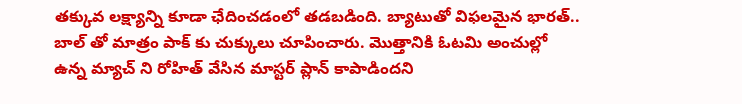తక్కువ లక్ష్యాన్ని కూడా ఛేదించడంలో తడబడింది. బ్యాటుతో విఫలమైన భారత్.. బాల్ తో మాత్రం పాక్ కు చుక్కులు చూపించారు. మొత్తానికి ఓటమి అంచుల్లో ఉన్న మ్యాచ్ ని రోహిత్ వేసిన మాస్టర్ ప్లాన్ కాపాడిందని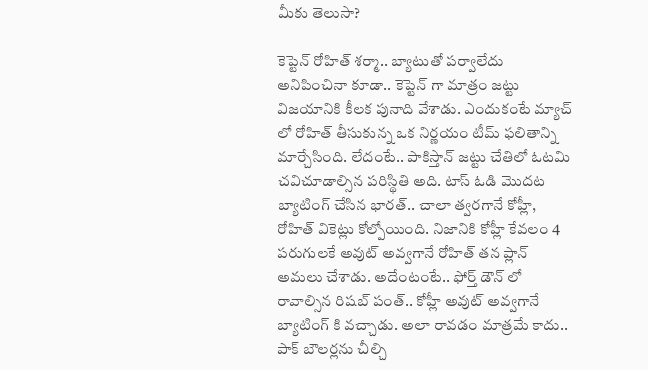మీకు తెలుసా?

కెప్టెన్ రోహిత్ శర్మా.. బ్యాటుతో పర్వాలేదు అనిపించినా కూడా.. కెప్టెన్ గా మాత్రం జట్టు విజయానికి కీలక పునాది వేశాడు. ఎందుకంటే మ్యాచ్ లో రోహిత్ తీసుకున్న ఒక నిర్ణయం టీమ్ ఫలితాన్ని మార్చేసింది. లేదంటే.. పాకిస్తాన్ జట్టు చేతిలో ఓటమి చవిచూడాల్సిన పరిస్థితి అది. టాస్ ఓడి మొదట బ్యాటింగ్ చేసిన భారత్.. చాలా త్వరగానే కోహ్లీ, రోహిత్ వికెట్లు కోల్పోయింది. నిజానికి కోహ్లీ కేవలం 4 పరుగులకే అవుట్ అవ్వగానే రోహిత్ తన ప్లాన్ అమలు చేశాడు. అదేంటంటే.. ఫోర్త్ డౌన్ లో రావాల్సిన రిషబ్ పంత్.. కోహ్లీ అవుట్ అవ్వగానే బ్యాటింగ్ కి వచ్చాడు. అలా రావడం మాత్రమే కాదు.. పాక్ బౌలర్లను చీల్చి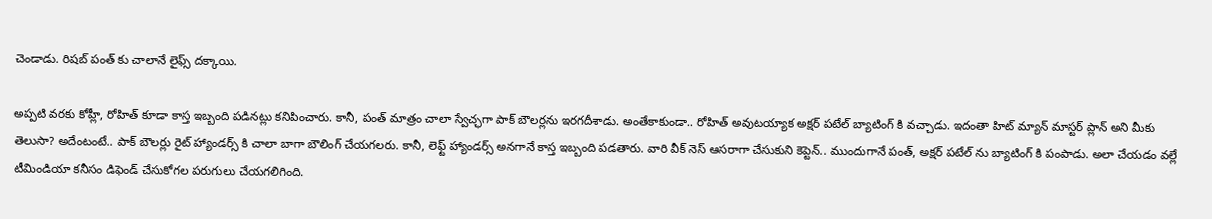చెండాడు. రిషబ్ పంత్ కు చాలానే లైఫ్స్ దక్కాయి.

అప్పటి వరకు కోహ్లీ, రోహిత్ కూడా కాస్త ఇబ్బంది పడినట్లు కనిపించారు. కానీ, పంత్ మాత్రం చాలా స్వేచ్ఛగా పాక్ బౌలర్లను ఇరగదీశాడు. అంతేకాకుండా.. రోహిత్ అవుటయ్యాక అక్షర్ పటేల్ బ్యాటింగ్ కి వచ్చాడు. ఇదంతా హిట్ మ్యాన్ మాస్టర్ ప్లాన్ అని మీకు తెలుసా? అదేంటంటే.. పాక్ బౌలర్లు రైట్ హ్యాండర్స్ కి చాలా బాగా బౌలింగ్ చేయగలరు. కానీ, లెఫ్ట్ హ్యాండర్స్ అనగానే కాస్త ఇబ్బంది పడతారు. వారి వీక్ నెస్ ఆసరాగా చేసుకుని కెప్టెన్.. ముందుగానే పంత్, అక్షర్ పటేల్ ను బ్యాటింగ్ కి పంపాడు. అలా చేయడం వల్లే టీమిండియా కనీసం డిఫెండ్ చేసుకోగల పరుగులు చేయగలిగింది.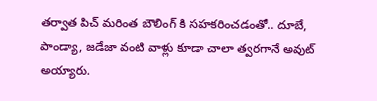తర్వాత పిచ్ మరింత బౌలింగ్ కి సహకరించడంతో.. దూబే, పాండ్యా, జడేజా వంటి వాళ్లు కూడా చాలా త్వరగానే అవుట్ అయ్యారు.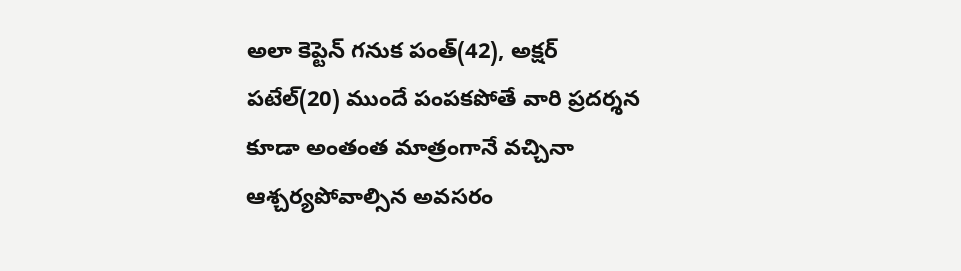అలా కెప్టెన్ గనుక పంత్(42), అక్షర్ పటేల్(20) ముందే పంపకపోతే వారి ప్రదర్శన కూడా అంతంత మాత్రంగానే వచ్చినా ఆశ్చర్యపోవాల్సిన అవసరం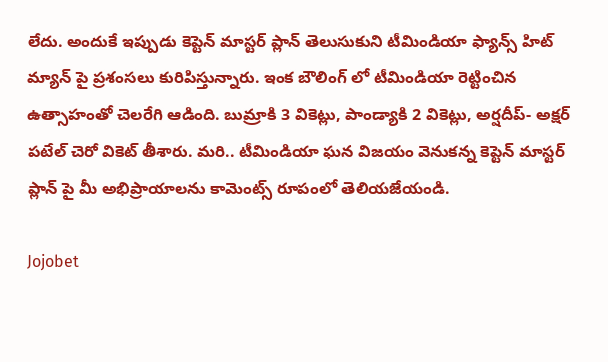లేదు. అందుకే ఇప్పుడు కెప్టెన్ మాస్టర్ ప్లాన్ తెలుసుకుని టీమిండియా ఫ్యాన్స్ హిట్ మ్యాన్ పై ప్రశంసలు కురిపిస్తున్నారు. ఇంక బౌలింగ్ లో టీమిండియా రెట్టించిన ఉత్సాహంతో చెలరేగి ఆడింది. బుమ్రాకి 3 వికెట్లు, పాండ్యాకి 2 వికెట్లు, అర్షదీప్- అక్షర్ పటేల్ చెరో వికెట్ తీశారు. మరి.. టీమిండియా ఘన విజయం వెనుకన్న కెప్టెన్ మాస్టర్ ప్లాన్ పై మీ అభిప్రాయాలను కామెంట్స్ రూపంలో తెలియజేయండి.

Jojobet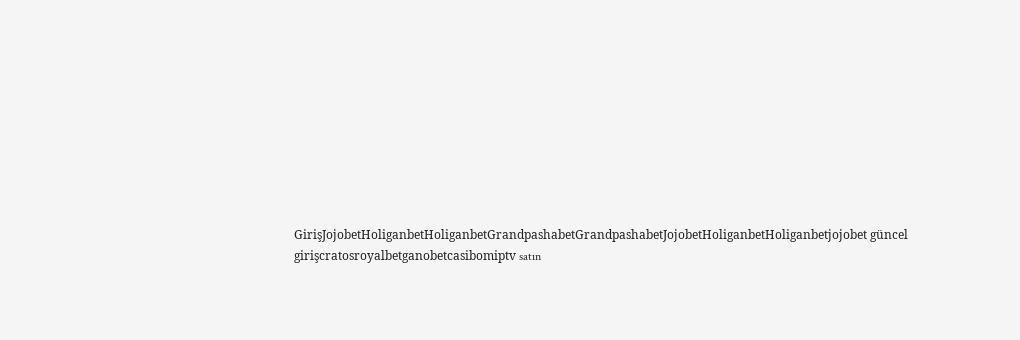GirişJojobetHoliganbetHoliganbetGrandpashabetGrandpashabetJojobetHoliganbetHoliganbetjojobet güncel girişcratosroyalbetganobetcasibomiptv satın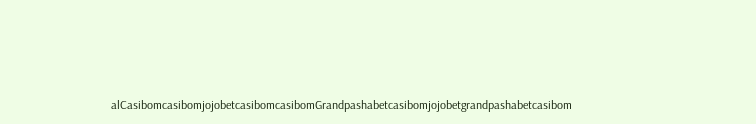alCasibomcasibomjojobetcasibomcasibomGrandpashabetcasibomjojobetgrandpashabetcasibom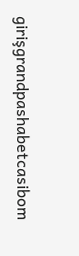girişgrandpashabetcasibom